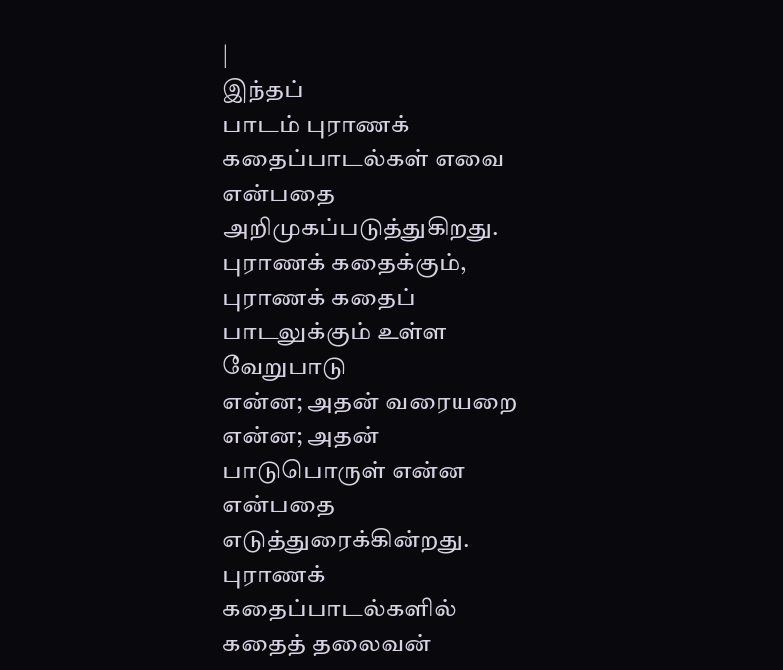|
இந்தப்
பாடம் புராணக் கதைப்பாடல்கள் எவை என்பதை அறிமுகப்படுத்துகிறது.
புராணக் கதைக்கும், புராணக் கதைப் பாடலுக்கும் உள்ள வேறுபாடு
என்ன; அதன் வரையறை என்ன; அதன் பாடுபொருள் என்ன என்பதை
எடுத்துரைக்கின்றது.
புராணக்
கதைப்பாடல்களில் கதைத் தலைவன்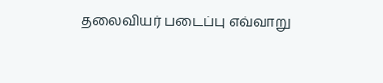தலைவியர் படைப்பு எவ்வாறு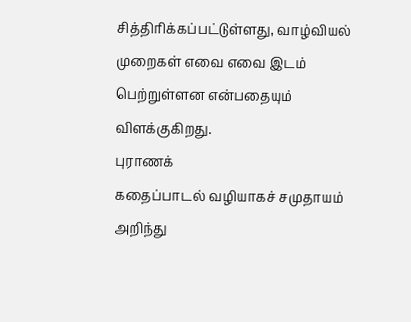சித்திரிக்கப்பட்டுள்ளது, வாழ்வியல் முறைகள் எவை எவை இடம்
பெற்றுள்ளன என்பதையும் விளக்குகிறது.
புராணக்
கதைப்பாடல் வழியாகச் சமுதாயம் அறிந்து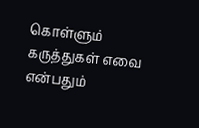கொள்ளும்
கருத்துகள் எவை என்பதும்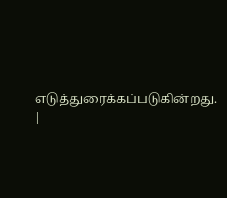எடுத்துரைக்கப்படுகின்றது.
|